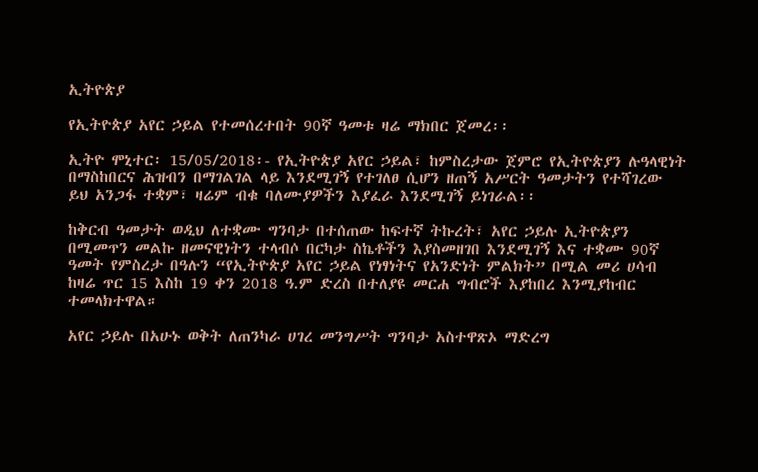ኢትዮጵያ

የኢትዮጵያ አየር ኃይል የተመሰረተበት 90ኛ ዓመቱ ዛሬ ማክበር ጀመረ፡፡

ኢትዮ ሞኒተር፡ 15/05/2018፡- የኢትዮጵያ አየር ኃይል፣ ከምስረታው ጀምሮ የኢትዮጵያን ሉዓላዊነት በማስከበርና ሕዝብን በማገልገል ላይ እንደሚገኝ የተገለፀ ሲሆን ዘጠኝ አሥርት ዓመታትን የተሻገረው ይህ አንጋፋ ተቋም፣ ዛሬም ብቁ ባለሙያዎችን እያፈራ እንደሚገኝ ይነገራል፡፡

ከቅርብ ዓመታት ወዲህ ለተቋሙ ግንባታ በተሰጠው ከፍተኛ ትኩረት፣ አየር ኃይሉ ኢትዮጵያን በሚመጥን መልኩ ዘመናዊነትን ተላብሶ በርካታ ስኬቶችን እያስመዘገበ እንደሚገኝ እና ተቋሙ 90ኛ ዓመት የምስረታ በዓሉን “የኢትዮጵያ አየር ኃይል የነፃነትና የአንድነት ምልክት” በሚል መሪ ሀሳብ ከዛሬ ጥር 15 እስከ 19 ቀን 2018 ዓ.ም ድረስ በተለያዩ መርሐ ግብሮች እያከበረ እንሚያከብር ተመላክተዋል።

አየር ኃይሉ በአሁኑ ወቅት ለጠንካራ ሀገረ መንግሥት ግንባታ አስተዋጽኦ ማድረግ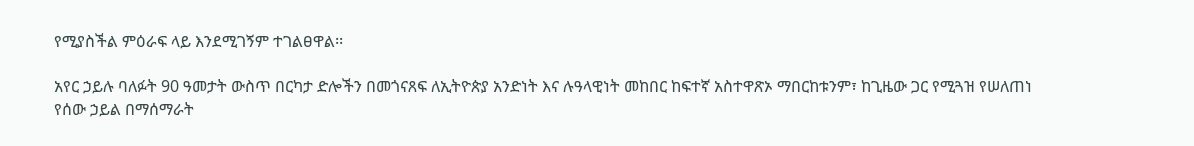የሚያስችል ምዕራፍ ላይ እንደሚገኝም ተገልፀዋል፡፡

አየር ኃይሉ ባለፉት 90 ዓመታት ውስጥ በርካታ ድሎችን በመጎናጸፍ ለኢትዮጵያ አንድነት እና ሉዓላዊነት መከበር ከፍተኛ አስተዋጽኦ ማበርከቱንም፣ ከጊዜው ጋር የሚጓዝ የሠለጠነ የሰው ኃይል በማሰማራት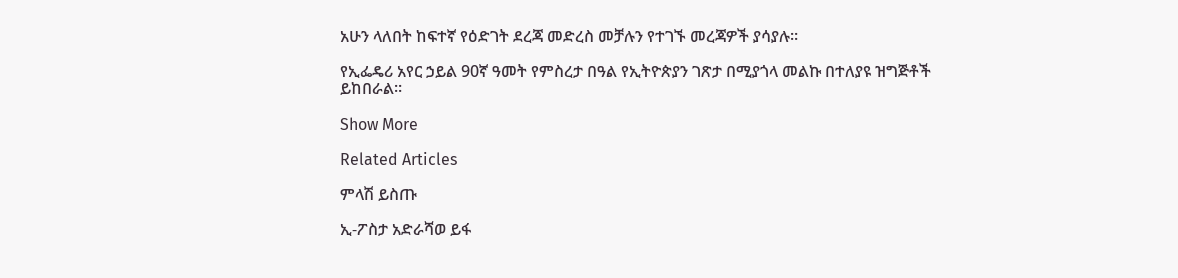አሁን ላለበት ከፍተኛ የዕድገት ደረጃ መድረስ መቻሉን የተገኙ መረጃዎች ያሳያሉ።

የኢፌዴሪ አየር ኃይል 90ኛ ዓመት የምስረታ በዓል የኢትዮጵያን ገጽታ በሚያጎላ መልኩ በተለያዩ ዝግጅቶች ይከበራል።

Show More

Related Articles

ምላሽ ይስጡ

ኢ-ፖስታ አድራሻወ ይፋ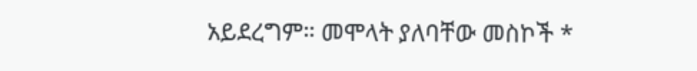አይደረግም። መሞላት ያለባቸው መስኮች *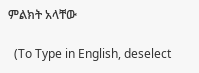ምልክት አላቸው

  (To Type in English, deselect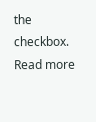the checkbox. Read more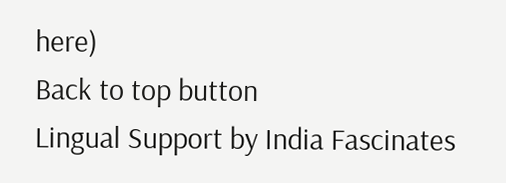here)
Back to top button
Lingual Support by India Fascinates